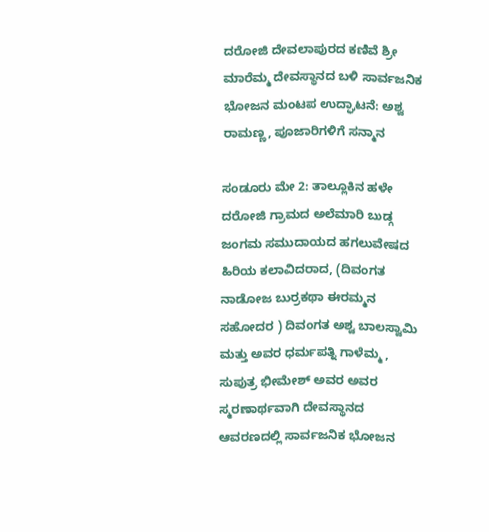ದರೋಜಿ ದೇವಲಾಪುರದ ಕಣಿವೆ ಶ್ರೀ ಮಾರೆಮ್ಮ ದೇವಸ್ಥಾನದ ಬಳಿ ಸಾರ್ವಜನಿಕ ಭೋಜನ‌ ಮಂಟಪ ಉದ್ಘಾಟನೆ: ಅಶ್ವ ರಾಮಣ್ಣ, ಪೂಜಾರಿಗಳಿಗೆ ಸನ್ಮಾನ

ಸಂಡೂರು ಮೇ 2: ತಾಲ್ಲೂಕಿನ ಹಳೇ ದರೋಜಿ ಗ್ರಾಮದ ಅಲೆಮಾರಿ ಬುಡ್ಗ ಜಂಗಮ ಸಮುದಾಯದ ಹಗಲುವೇಷದ ಹಿರಿಯ ಕಲಾವಿದರಾದ, (ದಿವಂಗತ ನಾಡೋಜ ಬುರ್ರಕಥಾ ಈರಮ್ಮನ ಸಹೋದರ ) ದಿವಂಗತ ಅಶ್ವ ಬಾಲಸ್ವಾಮಿ ಮತ್ತು ಅವರ ಧರ್ಮಪತ್ನಿ ಗಾಳೆಮ್ಮ , ಸುಪುತ್ರ ಭೀಮೇಶ್ ಅವರ ಅವರ ಸ್ಮರಣಾರ್ಥವಾಗಿ ದೇವಸ್ಥಾನದ ಆವರಣದಲ್ಲಿ ಸಾರ್ವಜನಿಕ ಭೋಜನ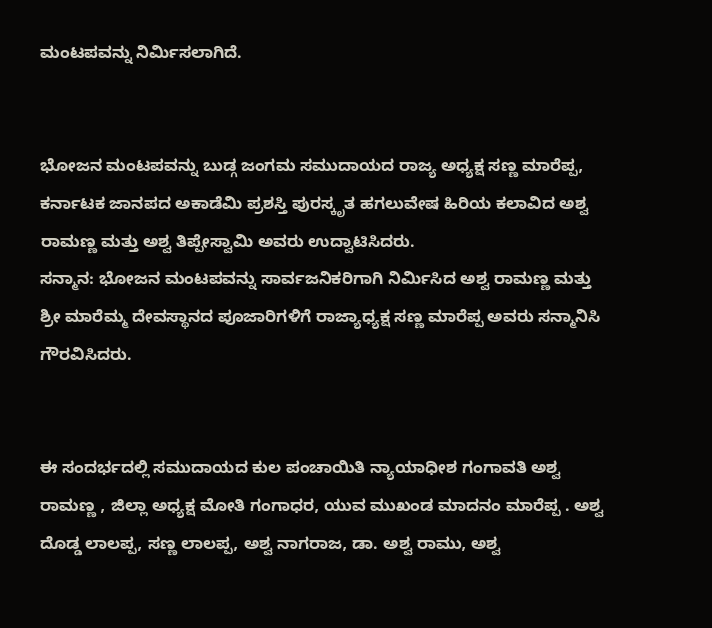ಮಂಟಪವನ್ನು ನಿರ್ಮಿಸಲಾಗಿದೆ.


ಭೋಜನ ಮಂಟಪವನ್ನು ಬುಡ್ಗ ಜಂಗಮ ಸಮುದಾಯದ ರಾಜ್ಯ ಅಧ್ಯಕ್ಷ ಸಣ್ಣ ಮಾರೆಪ್ಪ, ಕರ್ನಾಟಕ ಜಾನಪದ ಅಕಾಡೆಮಿ ಪ್ರಶಸ್ತಿ ಪುರಸ್ಕೃತ ಹಗಲುವೇಷ ಹಿರಿಯ ಕಲಾವಿದ ಅಶ್ವ ರಾಮಣ್ಣ ಮತ್ತು ಅಶ್ವ ತಿಪ್ಪೇಸ್ವಾಮಿ ಅವರು ಉದ್ವಾಟಿಸಿದರು.
ಸನ್ಮಾನ: ಭೋಜನ‌ ಮಂಟಪವನ್ನು ಸಾರ್ವಜನಿಕರಿಗಾಗಿ ನಿರ್ಮಿಸಿದ ಅಶ್ವ ರಾಮಣ್ಣ ಮತ್ತು ಶ್ರೀ ಮಾರೆಮ್ಮ ದೇವಸ್ಥಾನದ ಪೂಜಾರಿಗಳಿಗೆ ರಾಜ್ಯಾಧ್ಯಕ್ಷ ಸಣ್ಣ ಮಾರೆಪ್ಪ ಅವರು ಸನ್ಮಾನಿಸಿ ಗೌರವಿಸಿದರು.


ಈ ಸಂದರ್ಭದಲ್ಲಿ ಸಮುದಾಯದ ಕುಲ ಪಂಚಾಯಿತಿ ನ್ಯಾಯಾಧೀಶ ಗಂಗಾವತಿ ಅಶ್ವ ರಾಮಣ್ಣ , ಜಿಲ್ಲಾ ಅಧ್ಯಕ್ಷ ಮೋತಿ ಗಂಗಾಧರ, ಯುವ ಮುಖಂಡ ಮಾದನಂ ಮಾರೆಪ್ಪ . ಅಶ್ವ ದೊಡ್ಡ ಲಾಲಪ್ಪ, ಸಣ್ಣ ಲಾಲಪ್ಪ, ಅಶ್ವ ನಾಗರಾಜ, ಡಾ. ಅಶ್ವ ರಾಮು, ಅಶ್ವ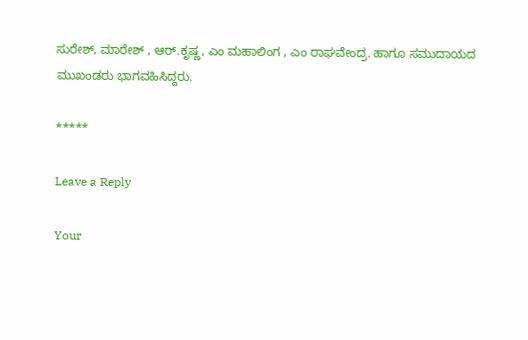ಸುರೇಶ್, ಮಾರೇಶ್ , ಆರ್.ಕೃಷ್ಣ, ಎಂ ಮಹಾಲಿಂಗ , ಎಂ ರಾಘವೇಂದ್ರ. ಹಾಗೂ ಸಮುದಾಯದ ಮುಖಂಡರು ಭಾಗವಹಿಸಿದ್ದರು.

*****

Leave a Reply

Your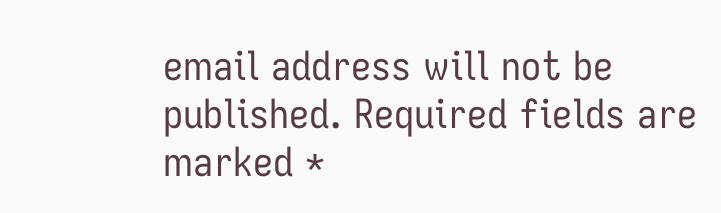email address will not be published. Required fields are marked *